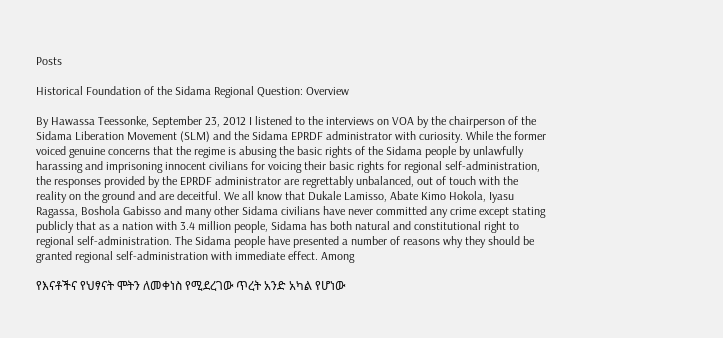Posts

Historical Foundation of the Sidama Regional Question: Overview

By Hawassa Teessonke, September 23, 2012 I listened to the interviews on VOA by the chairperson of the Sidama Liberation Movement (SLM) and the Sidama EPRDF administrator with curiosity. While the former voiced genuine concerns that the regime is abusing the basic rights of the Sidama people by unlawfully harassing and imprisoning innocent civilians for voicing their basic rights for regional self-administration, the responses provided by the EPRDF administrator are regrettably unbalanced, out of touch with the reality on the ground and are deceitful. We all know that Dukale Lamisso, Abate Kimo Hokola, Iyasu Ragassa, Boshola Gabisso and many other Sidama civilians have never committed any crime except stating publicly that as a nation with 3.4 million people, Sidama has both natural and constitutional right to regional self-administration. The Sidama people have presented a number of reasons why they should be granted regional self-administration with immediate effect. Among

የእናቶችና የህፃናት ሞትን ለመቀነስ የሚደረገው ጥረት አንድ አካል የሆነው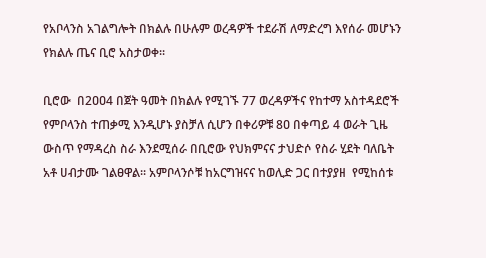የአቦላንስ አገልግሎት በክልሉ በሁሉም ወረዳዎች ተደራሽ ለማድረግ እየሰራ መሆኑን የክልሉ ጤና ቢሮ አስታወቀ፡፡

ቢሮው  በ2ዐዐ4 በጀት ዓመት በክልሉ የሚገኙ 77 ወረዳዎችና የከተማ አስተዳደሮች የምቦላንስ ተጠቃሚ እንዲሆኑ ያስቻለ ሲሆን በቀሪዎቹ 8ዐ በቀጣይ 4 ወራት ጊዜ ውስጥ የማዳረስ ስራ እንደሚሰራ በቢሮው የህክምናና ታህድሶ የስራ ሂደት ባለቤት አቶ ሀብታሙ ገልፀዋል፡፡ አምቦላንሶቹ ከአርግዝናና ከወሊድ ጋር በተያያዘ  የሚከሰቱ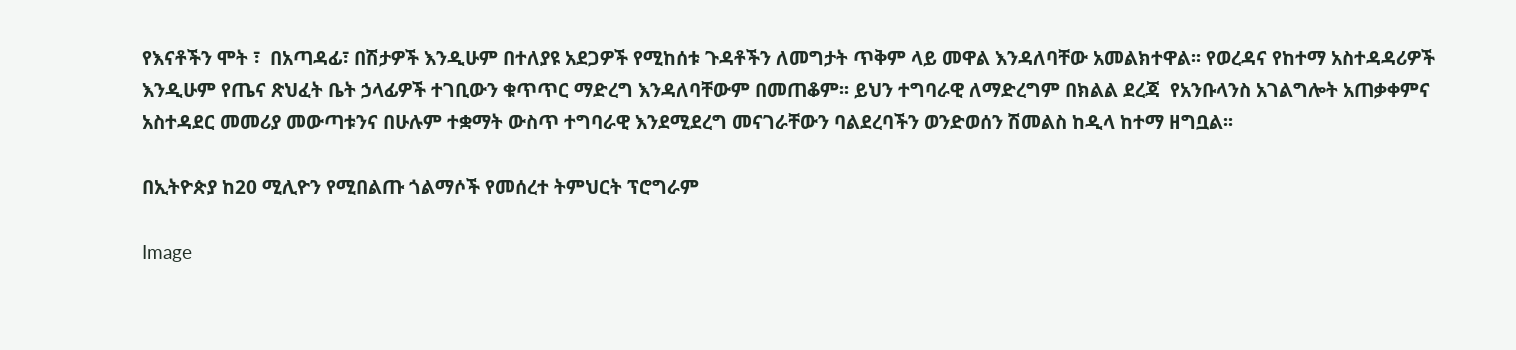የእናቶችን ሞት ፣  በአጣዳፊ፣ በሽታዎች እንዲሁም በተለያዩ አደጋዎች የሚከሰቱ ጉዳቶችን ለመግታት ጥቅም ላይ መዋል እንዳለባቸው አመልክተዋል፡፡ የወረዳና የከተማ አስተዳዳሪዎች እንዲሁም የጤና ጽህፈት ቤት ኃላፊዎች ተገቢውን ቁጥጥር ማድረግ እንዳለባቸውም በመጠቆም፡፡ ይህን ተግባራዊ ለማድረግም በክልል ደረጃ  የአንቡላንስ አገልግሎት አጠቃቀምና አስተዳደር መመሪያ መውጣቱንና በሁሉም ተቋማት ውስጥ ተግባራዊ እንደሚደረግ መናገራቸውን ባልደረባችን ወንድወሰን ሽመልስ ከዲላ ከተማ ዘግቧል፡፡

በኢትዮጵያ ከ20 ሚሊዮን የሚበልጡ ጎልማሶች የመሰረተ ትምህርት ፕሮግራም

Image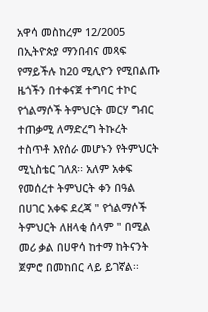አዋሳ መስከረም 12/2005 በኢትዮጵያ ማንበብና መጻፍ የማይችሉ ከ20 ሚሊዮን የሚበልጡ ዜጎችን በተቀናጀ ተግባር ተኮር የጎልማሶች ትምህርት መርሃ ግብር ተጠቃሚ ለማድረግ ትኩረት ተስጥቶ እየሰራ መሆኑን የትምህርት ሚኒስቴር ገለጸ፡፡ አለም አቀፍ የመሰረተ ትምህርት ቀን በዓል በሀገር አቀፍ ደረጃ " የጎልማሶች ትምህርት ለዘላቂ ሰላም " በሚል መሪ ቃል በሀዋሳ ከተማ ከትናንት ጀምሮ በመከበር ላይ ይገኛል፡፡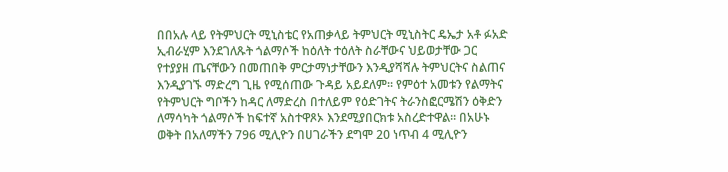በበአሉ ላይ የትምህርት ሚኒስቴር የአጠቃላይ ትምህርት ሚኒስትር ዴኤታ አቶ ፉአድ ኢብራሂም እንደገለጹት ጎልማሶች ከዕለት ተዕለት ስራቸውና ህይወታቸው ጋር የተያያዘ ጤናቸውን በመጠበቅ ምርታማነታቸውን እንዲያሻሻሉ ትምህርትና ስልጠና እንዲያገኙ ማድረግ ጊዜ የሚሰጠው ጉዳይ አይደለም፡፡ የምዕተ አመቱን የልማትና የትምህርት ግቦችን ከዳር ለማድረስ በተለይም የዕድገትና ትራንስፎርሜሽን ዕቅድን ለማሳካት ጎልማሶች ከፍተኛ አስተዋጾኦ እንደሚያበርክቱ አስረድተዋል፡፡ በአሁኑ ወቅት በአለማችን 796 ሚሊዮን በሀገራችን ደግሞ 20 ነጥብ 4 ሚሊዮን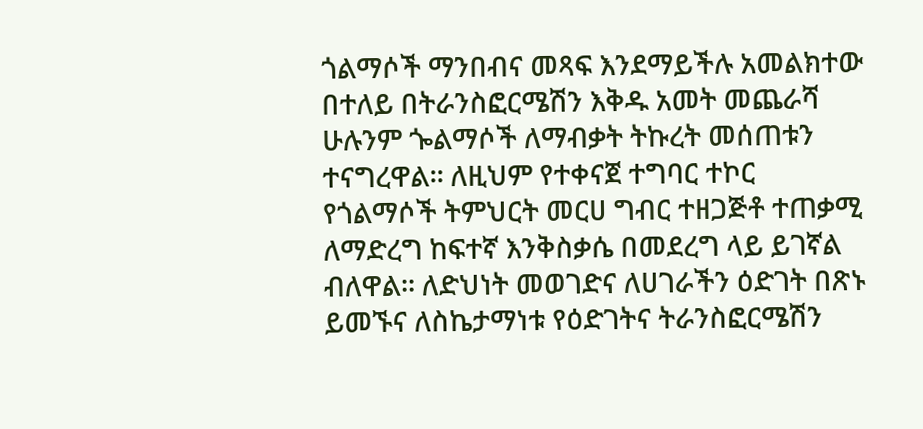ጎልማሶች ማንበብና መጻፍ እንደማይችሉ አመልክተው በተለይ በትራንስፎርሜሽን እቅዱ አመት መጨራሻ ሁሉንም ጐልማሶች ለማብቃት ትኩረት መሰጠቱን ተናግረዋል፡፡ ለዚህም የተቀናጀ ተግባር ተኮር የጎልማሶች ትምህርት መርሀ ግብር ተዘጋጅቶ ተጠቃሚ ለማድረግ ከፍተኛ እንቅስቃሴ በመደረግ ላይ ይገኛል ብለዋል፡፡ ለድህነት መወገድና ለሀገራችን ዕድገት በጽኑ ይመኙና ለስኬታማነቱ የዕድገትና ትራንስፎርሜሽን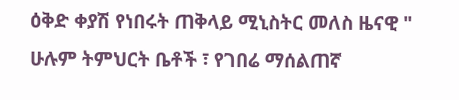ዕቅድ ቀያሽ የነበሩት ጠቅላይ ሚኒስትር መለስ ዜናዊ " ሁሉም ትምህርት ቤቶች ፣ የገበሬ ማሰልጠኛ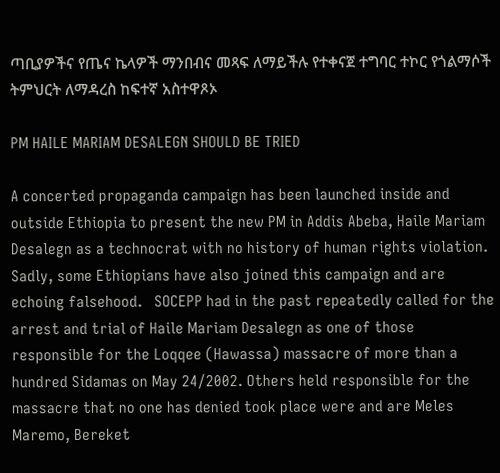ጣቢያዎችና የጤና ኬላዎች ማንበብና መጻፍ ለማይችሉ የተቀናጀ ተግባር ተኮር የጎልማሶች ትምህርት ለማዳረስ ከፍተኛ አስተዋጾኦ

PM HAILE MARIAM DESALEGN SHOULD BE TRIED

A concerted propaganda campaign has been launched inside and outside Ethiopia to present the new PM in Addis Abeba, Haile Mariam Desalegn as a technocrat with no history of human rights violation. Sadly, some Ethiopians have also joined this campaign and are echoing falsehood.   SOCEPP had in the past repeatedly called for the arrest and trial of Haile Mariam Desalegn as one of those responsible for the Loqqee (Hawassa) massacre of more than a hundred Sidamas on May 24/2002. Others held responsible for the massacre that no one has denied took place were and are Meles Maremo, Bereket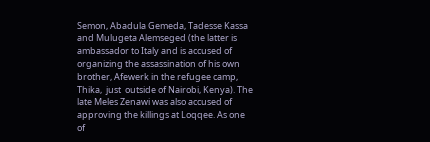Semon, Abadula Gemeda, Tadesse Kassa and Mulugeta Alemseged (the latter is ambassador to Italy and is accused of organizing the assassination of his own brother, Afewerk in the refugee camp, Thika,  just  outside of Nairobi, Kenya). The late Meles Zenawi was also accused of approving the killings at Loqqee. As one of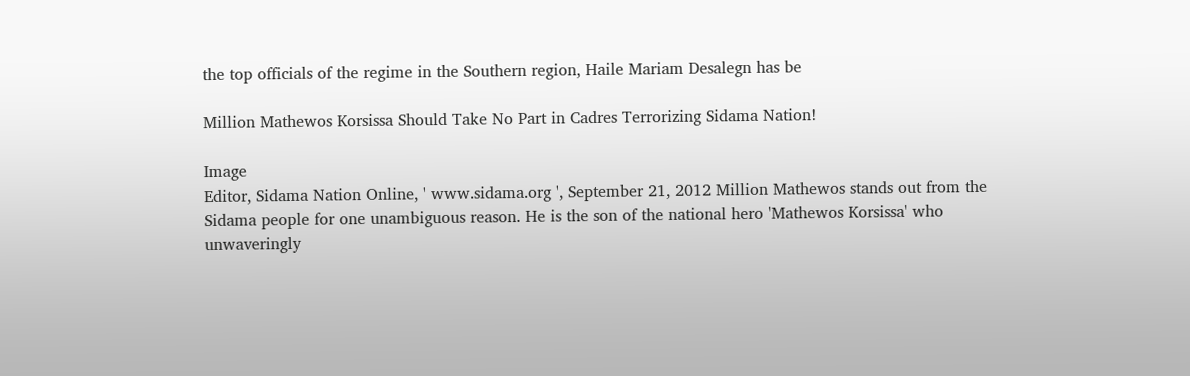the top officials of the regime in the Southern region, Haile Mariam Desalegn has be

Million Mathewos Korsissa Should Take No Part in Cadres Terrorizing Sidama Nation!

Image
Editor, Sidama Nation Online, ' www.sidama.org ', September 21, 2012 Million Mathewos stands out from the Sidama people for one unambiguous reason. He is the son of the national hero 'Mathewos Korsissa' who unwaveringly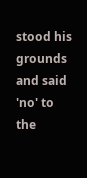stood his grounds and said 'no' to the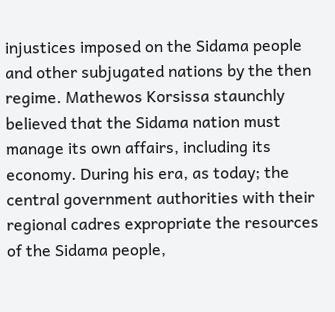injustices imposed on the Sidama people and other subjugated nations by the then regime. Mathewos Korsissa staunchly believed that the Sidama nation must manage its own affairs, including its economy. During his era, as today; the central government authorities with their regional cadres expropriate the resources of the Sidama people,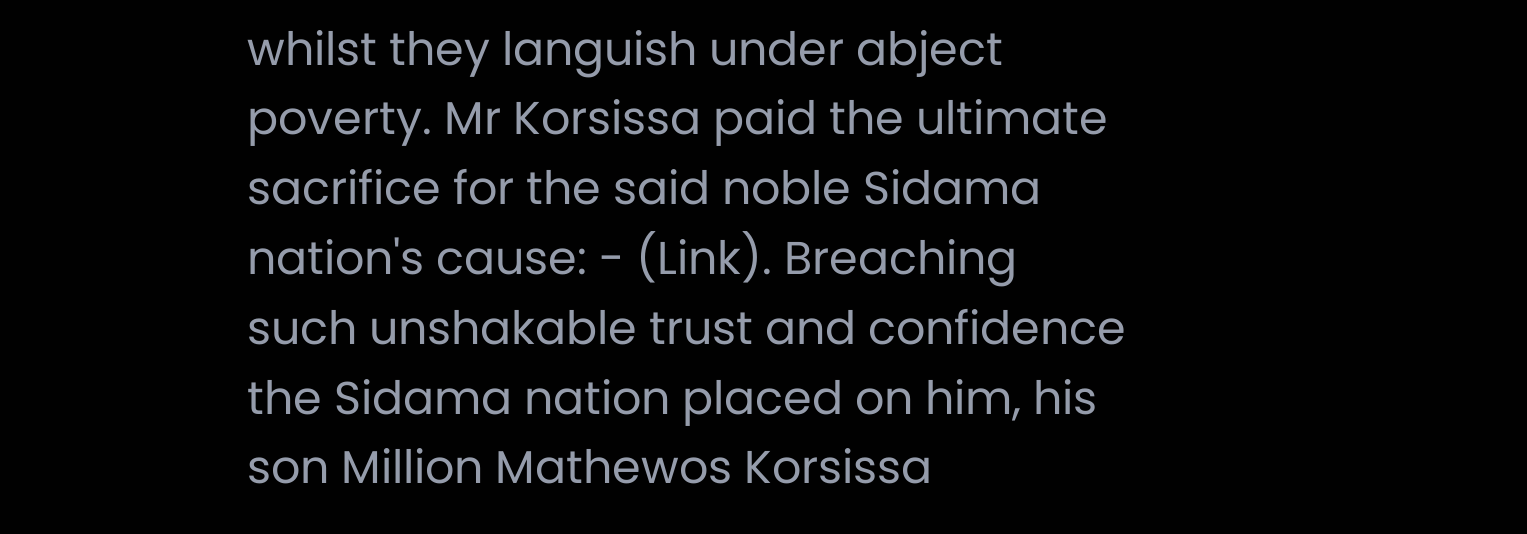whilst they languish under abject poverty. Mr Korsissa paid the ultimate sacrifice for the said noble Sidama nation's cause: - (Link). Breaching such unshakable trust and confidence the Sidama nation placed on him, his son Million Mathewos Korsissa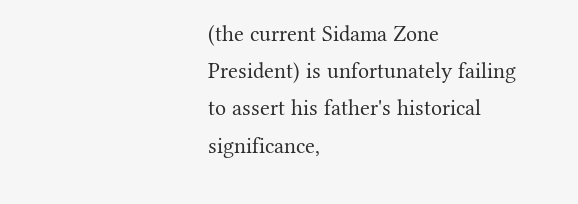(the current Sidama Zone President) is unfortunately failing to assert his father's historical significance,